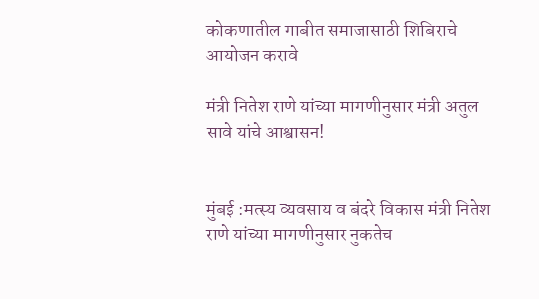कोकणातील गाबीत समाजासाठी शिबिराचे आयोजन करावे

मंत्री नितेश राणे यांच्या मागणीनुसार मंत्री अतुल सावे यांचे आश्वासन!


मुंबई :मत्स्य व्यवसाय व बंदरे विकास मंत्री नितेश राणे यांच्या मागणीनुसार नुकतेच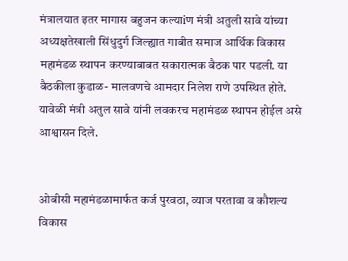मंत्रालयात इतर मागास बहुजन कल्याiण मंत्री अतुली सावे यांच्या अध्यक्षतेखाली सिंधुदुर्ग जिल्ह्यात गाबीत समाज आर्थिक विकास महामंडळ स्थापन करण्याबाबत सकारात्मक बैठक पार पडली. या बैठकीला कुडाळ- मालवणचे आमदार निलेश राणे उपस्थित होते. यावेळी मंत्री अतुल सावे यांनी लवकरच महामंडळ स्थापन होईल असे आश्वासन दिले.


ओबीसी महामंडळामार्फत कर्ज पुरवठा, व्याज परतावा व कौशल्य विकास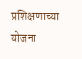प्रशिक्षणाच्या योजना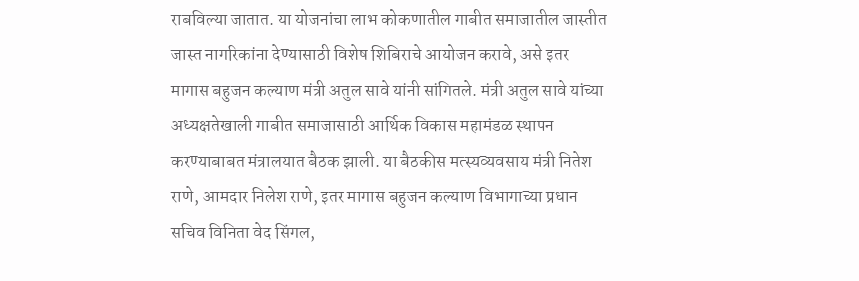राबविल्या जातात. या योजनांचा लाभ कोकणातील गाबीत समाजातील जास्तीत जास्त नागरिकांना देण्यासाठी विशेष शिबिराचे आयोजन करावे, असे इतर मागास बहुजन कल्याण मंत्री अतुल सावे यांनी सांगितले. मंत्री अतुल सावे यांच्या अध्यक्षतेखाली गाबीत समाजासाठी आर्थिक विकास महामंडळ स्थापन करण्याबाबत मंत्रालयात बैठक झाली. या बैठकीस मत्स्यव्यवसाय मंत्री नितेश राणे, आमदार निलेश राणे, इतर मागास बहुजन कल्याण विभागाच्या प्रधान सचिव विनिता वेद सिंगल,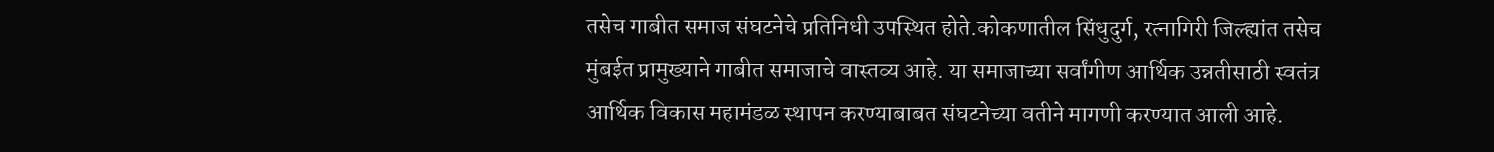तसेच गाबीत समाज संघटनेचे प्रतिनिधी उपस्थित होते.कोकणातील सिंधुदुर्ग, रत्नागिरी जिल्ह्यांत तसेच मुंबईत प्रामुख्याने गाबीत समाजाचे वास्तव्य आहे. या समाजाच्या सर्वांगीण आर्थिक उन्नतीसाठी स्वतंत्र आर्थिक विकास महामंडळ स्थापन करण्याबाबत संघटनेच्या वतीने मागणी करण्यात आली आहे.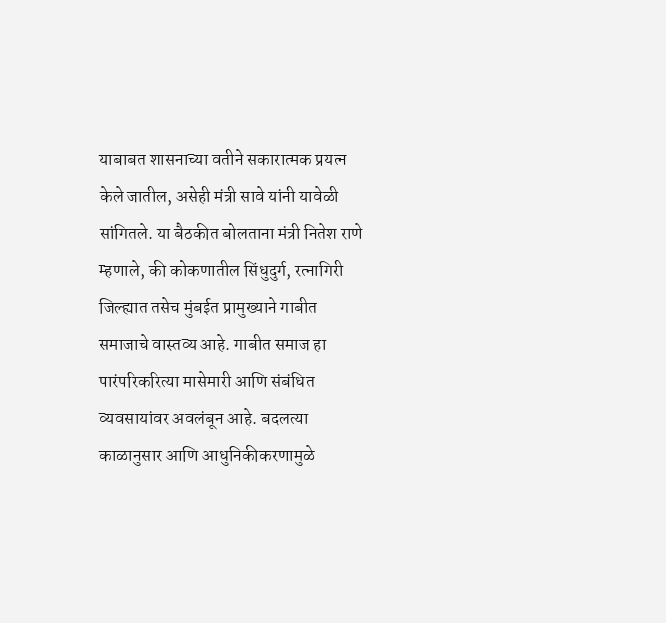याबाबत शासनाच्या वतीने सकारात्मक प्रयत्न केले जातील, असेही मंत्री सावे यांनी यावेळी सांगितले. या बैठकीत बोलताना मंत्री नितेश राणे म्हणाले, की कोकणातील सिंधुदुर्ग, रत्नागिरी जिल्ह्यात तसेच मुंबईत प्रामुख्याने गाबीत समाजाचे वास्तव्य आहे. गाबीत समाज हा पारंपरिकरित्या मासेमारी आणि संबंधित व्यवसायांवर अवलंबून आहे. बदलत्या काळानुसार आणि आधुनिकीकरणामुळे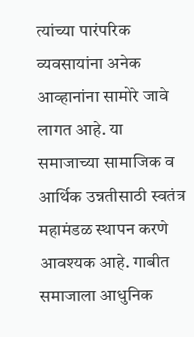त्यांच्या पारंपरिक व्यवसायांना अनेक आव्हानांना सामोरे जावे लागत आहे. या समाजाच्या सामाजिक व आर्थिक उन्नतीसाठी स्वतंत्र महामंडळ स्थापन करणे आवश्यक आहे. गाबीत समाजाला आधुनिक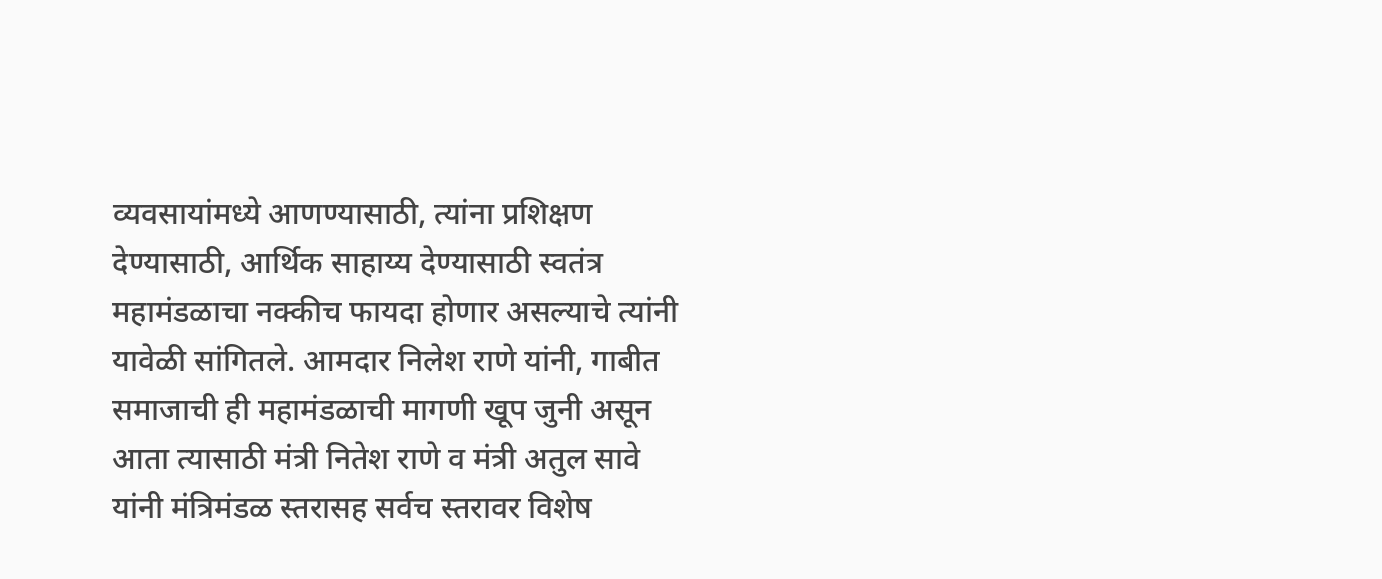व्यवसायांमध्ये आणण्यासाठी, त्यांना प्रशिक्षण देण्यासाठी, आर्थिक साहाय्य देण्यासाठी स्वतंत्र महामंडळाचा नक्कीच फायदा होणार असल्याचे त्यांनी यावेळी सांगितले. आमदार निलेश राणे यांनी, गाबीत समाजाची ही महामंडळाची मागणी खूप जुनी असून आता त्यासाठी मंत्री नितेश राणे व मंत्री अतुल सावे यांनी मंत्रिमंडळ स्तरासह सर्वच स्तरावर विशेष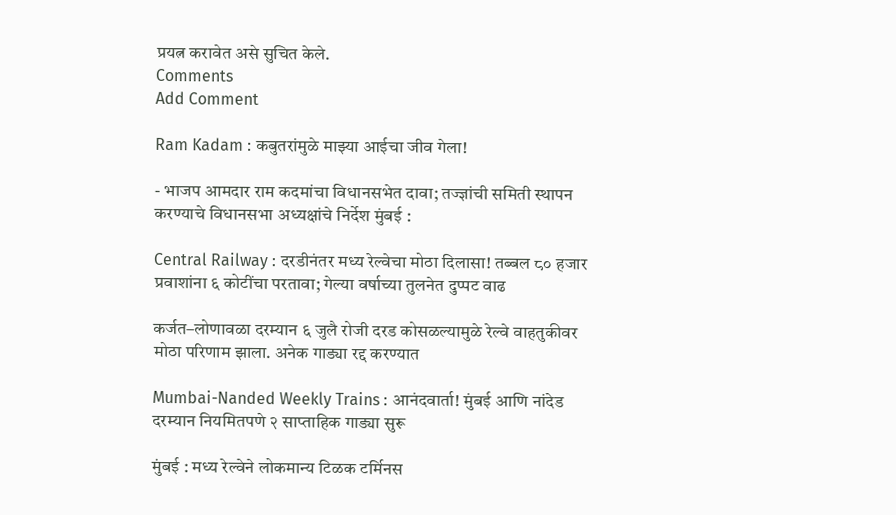प्रयत्न करावेत असे सुचित केले.
Comments
Add Comment

Ram Kadam : कबुतरांमुळे माझ्या आईचा जीव गेला!

- भाजप आमदार राम कदमांचा विधानसभेत दावा; तज्ज्ञांची समिती स्थापन करण्याचे विधानसभा अध्यक्षांचे निर्देश मुंबई :

Central Railway : दरडीनंतर मध्य रेल्वेचा मोठा दिलासा! तब्बल ८० हजार प्रवाशांना ६ कोटींचा परतावा; गेल्या वर्षाच्या तुलनेत दुप्पट वाढ

कर्जत–लोणावळा दरम्यान ६ जुलै रोजी दरड कोसळल्यामुळे रेल्वे वाहतुकीवर मोठा परिणाम झाला. अनेक गाड्या रद्द करण्यात

Mumbai-Nanded Weekly Trains : आनंदवार्ता! मुंबई आणि नांदेड दरम्यान नियमितपणे २ साप्ताहिक गाड्या सुरू

मुंबई : मध्य रेल्वेने लोकमान्य टिळक टर्मिनस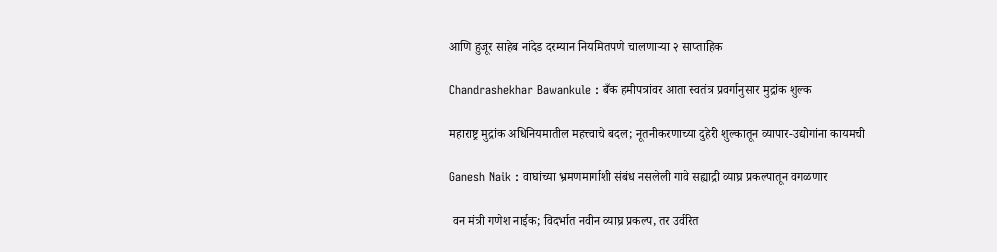आणि हुजूर साहेब नांदेड दरम्यान नियमितपणे चालणाऱ्या २ साप्ताहिक

Chandrashekhar Bawankule : बँक हमीपत्रांवर आता स्वतंत्र प्रवर्गानुसार मुद्रांक शुल्क

महाराष्ट्र मुद्रांक अधिनियमातील महत्त्वाचे बदल; नूतनीकरणाच्या दुहेरी शुल्कातून व्यापार-उद्योगांना कायमची

Ganesh Naik : वाघांच्या भ्रमणमार्गाशी संबंध नसलेली गावे सह्याद्री व्याघ्र प्रकल्पातून वगळणार

 वन मंत्री गणेश नाईक; विदर्भात नवीन व्याघ्र प्रकल्प, तर उर्वरित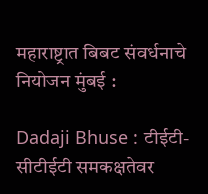महाराष्ट्रात बिबट संवर्धनाचे नियोजन मुंबई :

Dadaji Bhuse : टीईटी-सीटीईटी समकक्षतेवर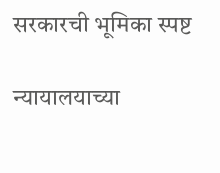सरकारची भूमिका स्पष्ट

न्यायालयाच्या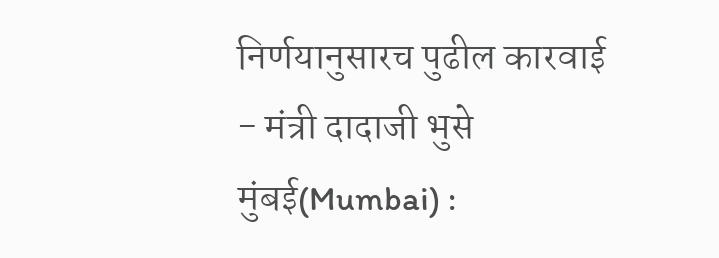निर्णयानुसारच पुढील कारवाई - मंत्री दादाजी भुसे मुंबई(Mumbai) :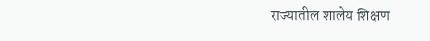राज्यातील शालेय शिक्षण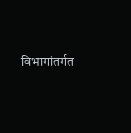विभागांतर्गत